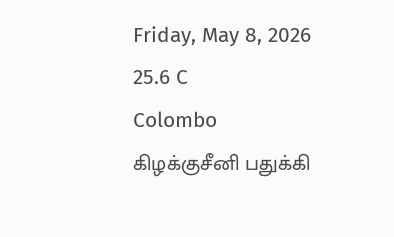Friday, May 8, 2026
25.6 C
Colombo
கிழக்குசீனி பதுக்கி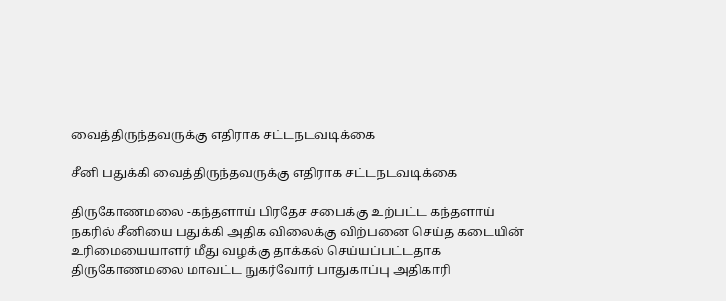வைத்திருந்தவருக்கு எதிராக சட்டநடவடிக்கை

சீனி பதுக்கி வைத்திருந்தவருக்கு எதிராக சட்டநடவடிக்கை

திருகோணமலை -கந்தளாய் பிரதேச சபைக்கு உற்பட்ட கந்தளாய் நகரில் சீனியை பதுக்கி அதிக விலைக்கு விற்பனை செய்த கடையின் உரிமையையாளர் மீது வழக்கு தாக்கல் செய்யப்பட்டதாக திருகோணமலை மாவட்ட நுகர்வோர் பாதுகாப்பு அதிகாரி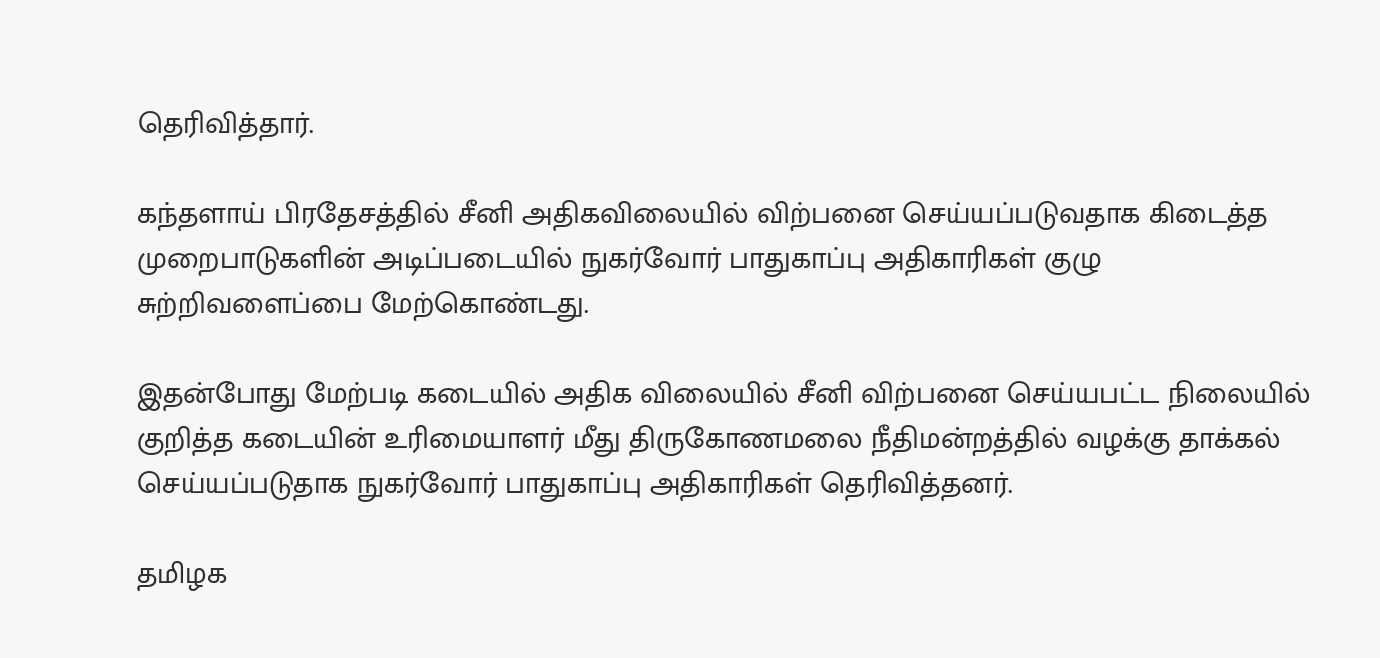தெரிவித்தார்.

கந்தளாய் பிரதேசத்தில் சீனி அதிகவிலையில் விற்பனை செய்யப்படுவதாக கிடைத்த முறைபாடுகளின் அடிப்படையில் நுகர்வோர் பாதுகாப்பு அதிகாரிகள் குழு சுற்றிவளைப்பை மேற்கொண்டது.

இதன்போது மேற்படி கடையில் அதிக விலையில் சீனி விற்பனை செய்யபட்ட நிலையில் குறித்த கடையின் உரிமையாளர் மீது திருகோணமலை நீதிமன்றத்தில் வழக்கு தாக்கல் செய்யப்படுதாக நுகர்வோர் பாதுகாப்பு அதிகாரிகள் தெரிவித்தனர்.

தமிழக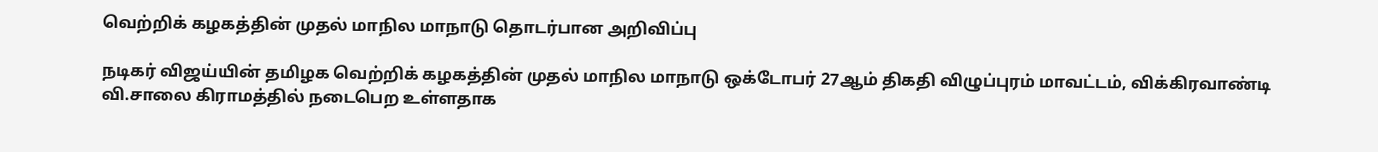வெற்றிக் கழகத்தின் முதல் மாநில மாநாடு தொடர்பான அறிவிப்பு

நடிகர் விஜய்யின் தமிழக வெற்றிக் கழகத்தின் முதல் மாநில மாநாடு ஒக்டோபர் 27ஆம் திகதி விழுப்புரம் மாவட்டம், விக்கிரவாண்டி வி.சாலை கிராமத்தில் நடைபெற உள்ளதாக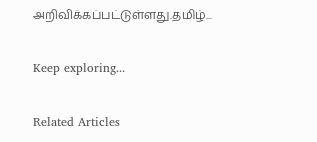அறிவிக்கப்பட்டுள்ளது.தமிழ்...

Keep exploring...

Related Articles